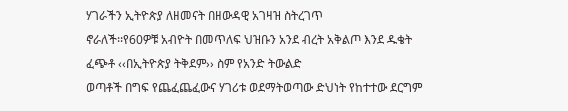ሃገራችን ኢትዮጵያ ለዘመናት በዘውዳዊ አገዛዝ ስትረገጥ
ኖራለች፡፡የ60ዎቹ አብዮት በመጥለፍ ህዝቡን አንደ ብረት አቅልጦ እንደ ዱቄት ፈጭቶ ‹‹በኢትዮጵያ ትቅደም›› ስም የአንድ ትውልድ
ወጣቶች በግፍ የጨፈጨፈውና ሃገሪቱ ወደማትወጣው ድህነት የከተተው ደርግም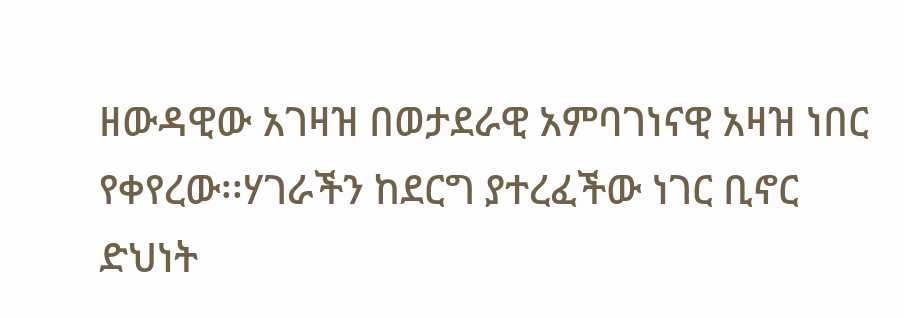ዘውዳዊው አገዛዝ በወታደራዊ አምባገነናዊ አዛዝ ነበር
የቀየረው፡፡ሃገራችን ከደርግ ያተረፈችው ነገር ቢኖር ድህነት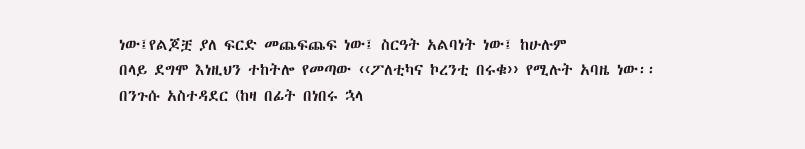ነው፤የልጆቿ ያለ ፍርድ መጨፍጨፍ ነው፤ ስርዓት አልባነት ነው፤ ከሁሉም
በላይ ደግሞ እነዚህን ተከትሎ የመጣው ‹‹ፖለቲካና ኮረንቲ በሩቁ›› የሚሉት አባዜ ነው፡፡
በንጉሱ አስተዳደር (ከዛ በፊት በነበሩ ኋላ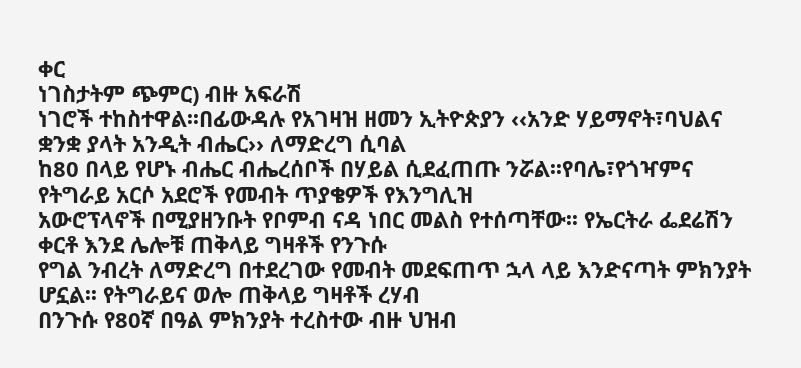ቀር
ነገስታትም ጭምር) ብዙ አፍራሽ
ነገሮች ተከስተዋል፡፡በፊውዳሉ የአገዛዝ ዘመን ኢትዮጵያን ‹‹አንድ ሃይማኖት፣ባህልና ቋንቋ ያላት አንዲት ብሔር›› ለማድረግ ሲባል
ከ80 በላይ የሆኑ ብሔር ብሔረሰቦች በሃይል ሲደፈጠጡ ንሯል፡፡የባሌ፣የጎዣምና የትግራይ አርሶ አደሮች የመብት ጥያቄዎች የእንግሊዝ
አውሮፕላኖች በሚያዘንቡት የቦምብ ናዳ ነበር መልስ የተሰጣቸው፡፡ የኤርትራ ፌደሬሽን ቀርቶ እንደ ሌሎቹ ጠቅላይ ግዛቶች የንጉሱ
የግል ንብረት ለማድረግ በተደረገው የመብት መደፍጠጥ ኋላ ላይ እንድናጣት ምክንያት ሆኗል፡፡ የትግራይና ወሎ ጠቅላይ ግዛቶች ረሃብ
በንጉሱ የ80ኛ በዓል ምክንያት ተረስተው ብዙ ህዝብ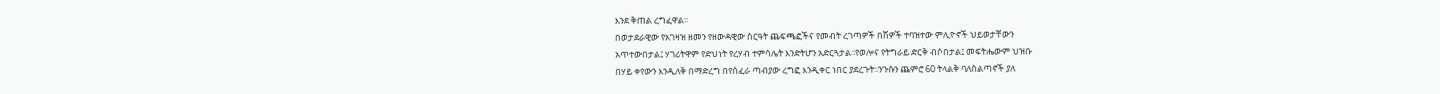እንደ ቅጠል ረግፈዋል፡፡
በወታደራዊው የአገዛዝ ዘመን የዘውዳዊው ስርዓት ጨፍጫፎችና የመብት ረገጣዎች በሽዎች ተባዝተው ምሊዮኖች ህይወታቸውን
አጥተውበታል፤ ሃገሪትዋም የድህነት የረሃብ ተምሳሌት እንድትሆን አድርጓታል፡፡የወሎና የትግራይ ድርቅ ብሶበታል፤ መፍትሔውም ህዝቡ
በሃይ ቀየውን እንዲለቅ በማድረግ በየሰፈራ ጣብያው ረግፎ እንዲቀር ነበር ያደረጉት፡፡ንጉሱን ጨምሮ 60 ትላልቅ ባለስልጣኖች ያለ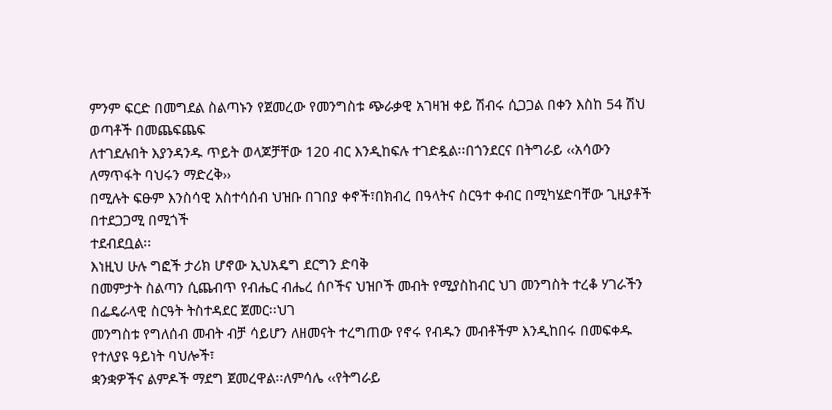ምንም ፍርድ በመግደል ስልጣኑን የጀመረው የመንግስቱ ጭራቃዊ አገዛዝ ቀይ ሽብሩ ሲጋጋል በቀን እስከ 54 ሽህ ወጣቶች በመጨፍጨፍ
ለተገደሉበት እያንዳንዱ ጥይት ወላጆቻቸው 120 ብር እንዲከፍሉ ተገድዷል፡፡በጎንደርና በትግራይ ‹‹አሳውን ለማጥፋት ባህሩን ማድረቅ››
በሚሉት ፍፁም እንስሳዊ አስተሳሰብ ህዝቡ በገበያ ቀኖች፣በክብረ በዓላትና ስርዓተ ቀብር በሚካሄድባቸው ጊዚያቶች በተደጋጋሚ በሚጎች
ተደብደቧል፡፡
እነዚህ ሁሉ ግፎች ታሪክ ሆኖው ኢህአዴግ ደርግን ድባቅ
በመምታት ስልጣን ሲጨብጥ የብሔር ብሔረ ሰቦችና ህዝቦች መብት የሚያስከብር ህገ መንግስት ተረቆ ሃገራችን በፌዴራላዊ ስርዓት ትስተዳደር ጀመር፡፡ህገ
መንግስቱ የግለሰብ መብት ብቻ ሳይሆን ለዘመናት ተረግጠው የኖሩ የብዱን መብቶችም እንዲከበሩ በመፍቀዱ የተለያዩ ዓይነት ባህሎች፣
ቋንቋዎችና ልምዶች ማደግ ጀመረዋል፡፡ለምሳሌ ‹‹የትግራይ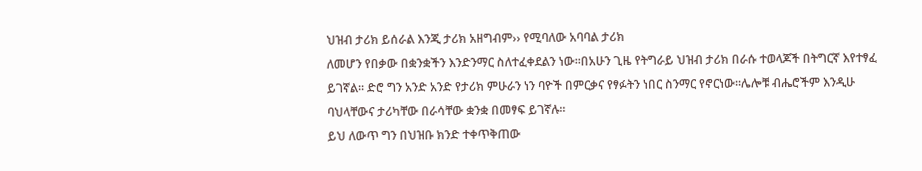ህዝብ ታሪክ ይሰራል እንጂ ታሪክ አዘግብም›› የሚባለው አባባል ታሪክ
ለመሆን የበቃው በቋንቋችን እንድንማር ስለተፈቀደልን ነው፡፡በአሁን ጊዜ የትግራይ ህዝብ ታሪክ በራሱ ተወላጆች በትግርኛ እየተፃፈ
ይገኛል፡፡ ድሮ ግን አንድ አንድ የታሪክ ምሁራን ነን ባዮች በምርቃና የፃፉትን ነበር ስንማር የኖርነው፡፡ሌሎቹ ብሔሮችም እንዲሁ
ባህላቸውና ታሪካቸው በራሳቸው ቋንቋ በመፃፍ ይገኛሉ፡፡
ይህ ለውጥ ግን በህዝቡ ክንድ ተቀጥቅጠው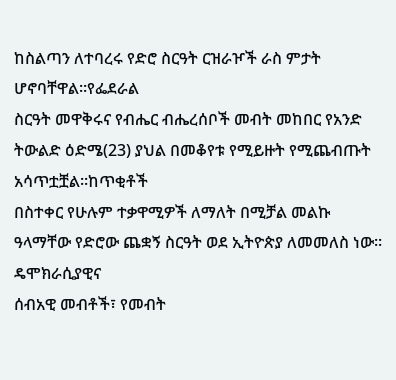ከስልጣን ለተባረሩ የድሮ ስርዓት ርዝራዦች ራስ ምታት ሆኖባቸዋል፡፡የፌደራል
ስርዓት መዋቅሩና የብሔር ብሔረሰቦች መብት መከበር የአንድ ትውልድ ዕድሜ(23) ያህል በመቆየቱ የሚይዙት የሚጨብጡት አሳጥቷቿል፡፡ከጥቂቶች
በስተቀር የሁሉም ተቃዋሚዎች ለማለት በሚቻል መልኩ ዓላማቸው የድሮው ጨቋኝ ስርዓት ወደ ኢትዮጵያ ለመመለስ ነው፡፡ ዴሞክራሲያዊና
ሰብአዊ መብቶች፣ የመብት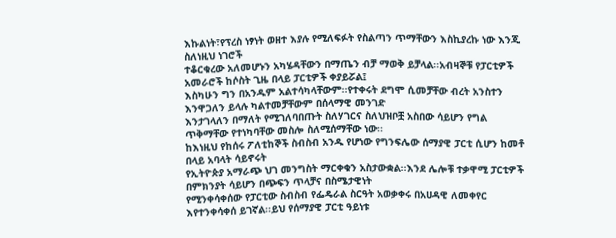እኩልነት፣የፕረስ ነፃነት ወዘተ እያሉ የሚለፍፉት የስልጣን ጥማቸውን እስኪያረኩ ነው እንጂ ስለነዚህ ነገሮች
ተቆርቁረው አለመሆኑን አካሄዳቸውን በማጤን ብቻ ማወቅ ይቻላል፡፡አብዛኞቹ የፓርቲዎች አመራሮች ከሶስት ጊዜ በላይ ፓርቲዎች ቀያይሯል፤
እስካሁን ግን በአንዱም አልተሳካላቸውም፡፡የተቀሩት ደግሞ ሲመቻቸው ብረት አንስተን እንዋጋለን ይላሉ ካልተመቻቸውም በሰላማዊ መንገድ
እንታገላለን በማለት የሚገለባበጡት ስለሃገርና ስለህዝቦቿ አስበው ሳይሆን የግል ጥቅማቸው የተነካባቸው መስሎ ስለሚሰማቸው ነው፡፡
ከእነዚህ የከሰሩ ፖለቲከኞች ስብስብ አንዱ የሆነው የግንፍሌው ሰማያዊ ፓርቲ ሲሆን ከመቶ በላይ አባላት ሳይኖሩት
የኢትዮጵያ አማራጭ ህገ መንግስት ማርቀቁን አስታውቋል፡፡እንደ ሌሎቹ ተቃዋሚ ፓርቲዎች በምክንያት ሳይሆን በጭፍን ጥላቻና በስሜታዊነት
የሚንቀሳቀሰው የፓርቲው ስብስብ የፌዴራል ስርዓት አወቃቀሩ በአሀዳዊ ለመቀየር እየተንቀሳቀሰ ይገኛል፡፡ይህ የሰማያዊ ፓርቲ ዓይነቱ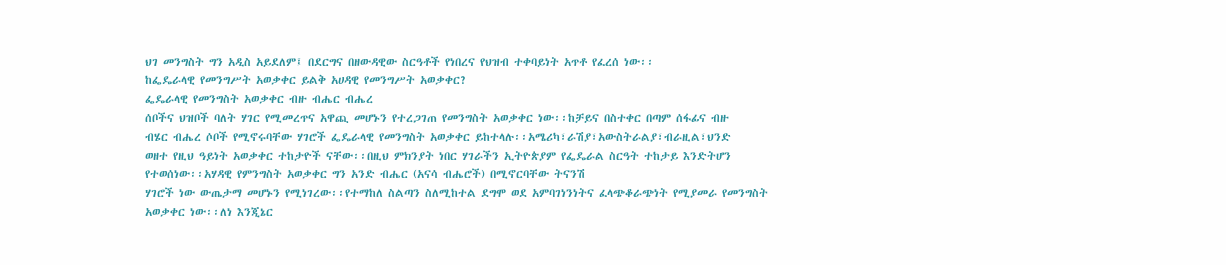ህገ መንግስት ግን አዲስ አይደለም፤ በደርግና በዘውዳዊው ስርዓቶች የነበረና የህዝብ ተቀባይነት አጥቶ የፈረሰ ነው፡፡
ከፌዴራላዊ የመንግሥት አወቃቀር ይልቅ አሀዳዊ የመንግሥት አወቃቀር?
ፌዴራላዊ የመንግስት አወቃቀር ብዙ ብሔር ብሔረ
ሰቦችና ህዝቦች ባለት ሃገር የሚመረጥና አዋጪ መሆኑን የተረጋገጠ የመንግስት አወቃቀር ነው፡፡ከቻይና በስተቀር በጣም ሰፋፊና ብዙ
ብሄር ብሔረ ሶቦች የሚኖሩባቸው ሃገሮች ፌዴራላዊ የመንግስት አወቃቀር ይከተላሉ፡፡አሜሪካ፣ራሽያ፣አውስትራልያ፣ብራዚል፣ህንድ
ወዘተ የዚህ ዓይነት አወቃቀር ተከታዮች ናቸው፡፡በዚህ ምክንያት ነበር ሃገራችን ኢትዮጵያም የፌዴራል ስርዓት ተከታይ እንድትሆን
የተወሰነው፡፡አሃዳዊ የምንግስት አወቃቀር ግን አንድ ብሔር (አናሳ ብሔሮች) በሚኖርባቸው ትናንሽ
ሃገሮች ነው ውጤታማ መሆኑን የሚነገረው፡፡የተማከለ ስልጣን ስለሚከተል ደግሞ ወደ አምባገነንነትና ፈላጭቆራጭነት የሚያመራ የመንግስት
አወቃቀር ነው፡፡ለነ እንጂኔር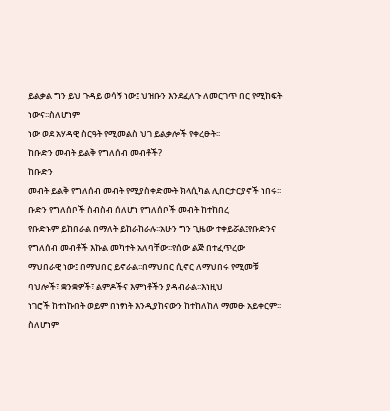ይልቃል ግን ይህ ጉዳይ ወሳኝ ነው፤ ህዝቡን እንደፈለጉ ለመርገጥ በር የሚከፍት ነውና፡፡ስለሆነም
ነው ወደ አሃዳዊ ስርዓት የሚመልስ ህገ ይልቃሎች የቀረፁት፡፡
ከቡድን መብት ይልቅ የግለሰብ መብቶች?
ከቡድን
መብት ይልቅ የግለሰብ መብት የሚያስቀድሙት ክላሲካል ሊበርታርያኖች ነበሩ፡፡ቡድን የግለሰቦች ስብስብ ሰለሆነ የግለሰቦች መብት ከተከበረ
የቡድኑም ይከበራል በማለት ይከራከራሉ፡፡አሁን ግን ጊዜው ተቀይሯል፤የቡድንና የግለሰብ መብቶች እኩል መካተት አለባቸው፡፡የሰው ልጅ በተፈጥረው
ማህበራዊ ነው፤ በማህበር ይኖራል፡፡በማህበር ሲኖር ለማህበሩ የሚመቹ ባህሎች፣ ቋንቋዎች፣ ልምዶችና እምነቶችን ያዳብራል፡፡እነዚህ
ነገሮች ከተነኩበት ወይም በነፃነት እንዲያከናውን ከተከለከለ ማመፁ አይቀርም፡፡ስለሆነም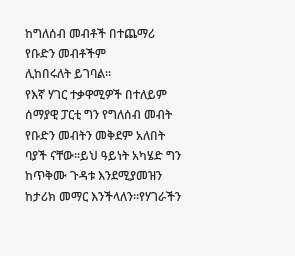ከግለሰብ መብቶች በተጨማሪ የቡድን መብቶችም
ሊከበሩለት ይገባል፡፡
የእኛ ሃገር ተቃዋሚዎች በተለይም ሰማያዊ ፓርቲ ግን የግለሰብ መብት
የቡድን መብትን መቅደም አለበት ባያች ናቸው፡፡ይህ ዓይነት አካሄድ ግን ከጥቅሙ ጉዳቱ እንደሚያመዝን ከታሪክ መማር እንችላለን፡፡የሃገራችን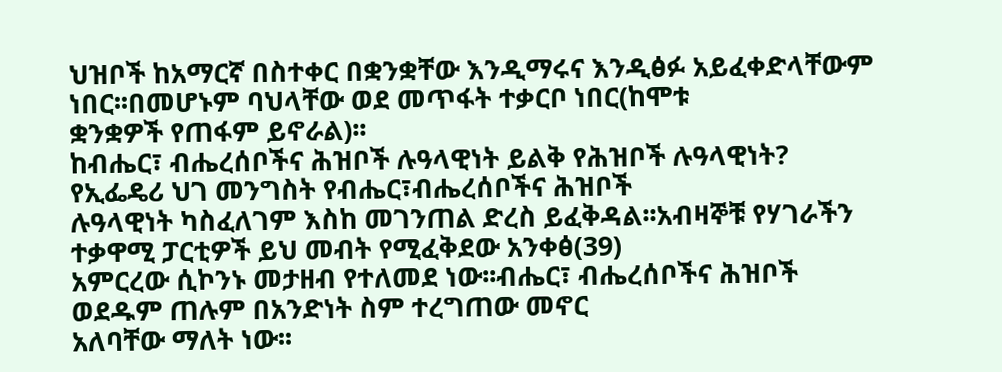ህዝቦች ከአማርኛ በስተቀር በቋንቋቸው እንዲማሩና እንዲፅፉ አይፈቀድላቸውም ነበር፡፡በመሆኑም ባህላቸው ወደ መጥፋት ተቃርቦ ነበር(ከሞቱ
ቋንቋዎች የጠፋም ይኖራል)፡፡
ከብሔር፣ ብሔረሰቦችና ሕዝቦች ሉዓላዊነት ይልቅ የሕዝቦች ሉዓላዊነት?
የኢፌዴሪ ህገ መንግስት የብሔር፣ብሔረሰቦችና ሕዝቦች
ሉዓላዊነት ካስፈለገም እስከ መገንጠል ድረስ ይፈቅዳል፡፡አብዛኞቹ የሃገራችን ተቃዋሚ ፓርቲዎች ይህ መብት የሚፈቅደው አንቀፅ(39)
አምርረው ሲኮንኑ መታዘብ የተለመደ ነው፡፡ብሔር፣ ብሔረሰቦችና ሕዝቦች ወደዱም ጠሉም በአንድነት ስም ተረግጠው መኖር
አለባቸው ማለት ነው፡፡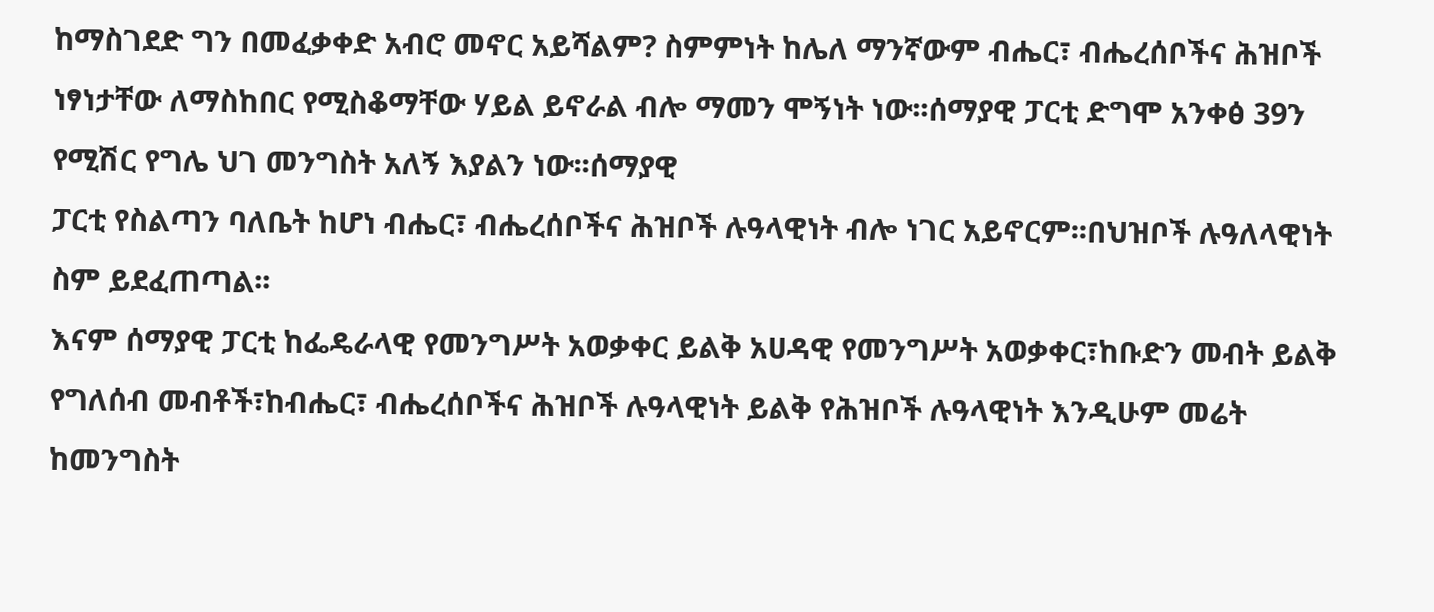ከማስገደድ ግን በመፈቃቀድ አብሮ መኖር አይሻልም? ስምምነት ከሌለ ማንኛውም ብሔር፣ ብሔረሰቦችና ሕዝቦች ነፃነታቸው ለማስከበር የሚስቆማቸው ሃይል ይኖራል ብሎ ማመን ሞኝነት ነው፡፡ሰማያዊ ፓርቲ ድግሞ አንቀፅ 39ን የሚሽር የግሌ ህገ መንግስት አለኝ እያልን ነው፡፡ሰማያዊ
ፓርቲ የስልጣን ባለቤት ከሆነ ብሔር፣ ብሔረሰቦችና ሕዝቦች ሉዓላዊነት ብሎ ነገር አይኖርም፡፡በህዝቦች ሉዓለላዊነት ስም ይደፈጠጣል፡፡
እናም ሰማያዊ ፓርቲ ከፌዴራላዊ የመንግሥት አወቃቀር ይልቅ አሀዳዊ የመንግሥት አወቃቀር፣ከቡድን መብት ይልቅ የግለሰብ መብቶች፣ከብሔር፣ ብሔረሰቦችና ሕዝቦች ሉዓላዊነት ይልቅ የሕዝቦች ሉዓላዊነት እንዲሁም መሬት ከመንግስት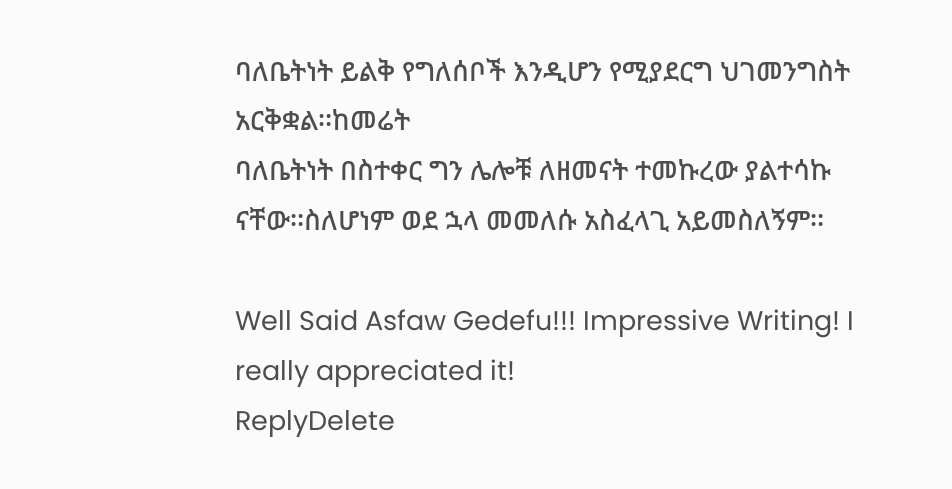ባለቤትነት ይልቅ የግለሰቦች እንዲሆን የሚያደርግ ህገመንግስት አርቅቋል፡፡ከመሬት
ባለቤትነት በስተቀር ግን ሌሎቹ ለዘመናት ተመኩረው ያልተሳኩ ናቸው፡፡ስለሆነም ወደ ኋላ መመለሱ አስፈላጊ አይመስለኝም፡፡

Well Said Asfaw Gedefu!!! Impressive Writing! I really appreciated it!
ReplyDelete